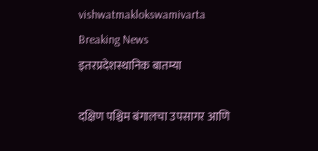vishwatmaklokswamivarta
Breaking News
इतरप्रदेशस्थानिक बातम्या

दक्षिण पश्चिम बंगालचा उपसागर आणि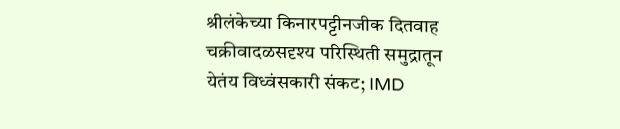श्रीलंकेच्या किनारपट्टीनजीक दितवाह  चक्रीवादळसदृश्य परिस्थिती समुद्रातून येतंय विध्वंसकारी संकट; IMD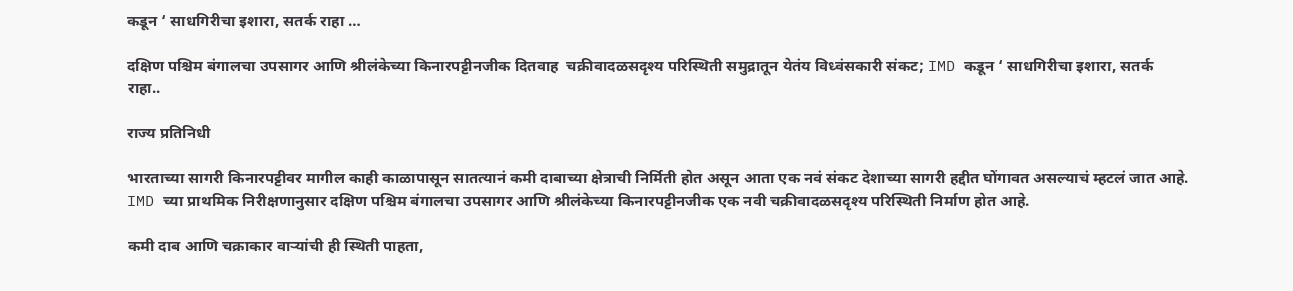कडून ‘ साधगिरीचा इशारा, सतर्क राहा …

दक्षिण पश्चिम बंगालचा उपसागर आणि श्रीलंकेच्या किनारपट्टीनजीक दितवाह  चक्रीवादळसदृश्य परिस्थिती समुद्रातून येतंय विध्वंसकारी संकट; IMD कडून ‘ साधगिरीचा इशारा, सतर्क राहा..

राज्य प्रतिनिधी

भारताच्या सागरी किनारपट्टीवर मागील काही काळापासून सातत्यानं कमी दाबाच्या क्षेत्राची निर्मिती होत असून आता एक नवं संकट देशाच्या सागरी हद्दीत घोंगावत असल्याचं म्हटलं जात आहे. IMD च्या प्राथमिक निरीक्षणानुसार दक्षिण पश्चिम बंगालचा उपसागर आणि श्रीलंकेच्या किनारपट्टीनजीक एक नवी चक्रीवादळसदृश्य परिस्थिती निर्माण होत आहे.

कमी दाब आणि चक्राकार वाऱ्यांची ही स्थिती पाहता,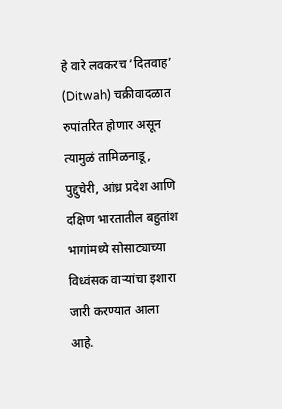हे वारे लवकरच ‘दितवाह’ (Ditwah) चक्रीवादळात रुपांतरित होणार असून त्यामुळं तामिळनाडू, पुद्दुचेरी, आंध्र प्रदेश आणि दक्षिण भारतातील बहुतांश भागांमध्ये सोसाट्याच्या विध्वंसक वाऱ्यांचा इशारा जारी करण्यात आला आहे.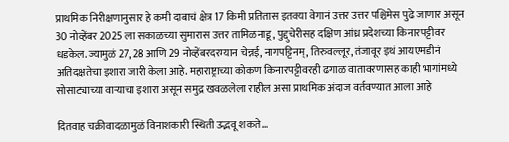प्राथमिक निरीक्षणानुसार हे कमी दाबाचं क्षेत्र 17 किमी प्रतितास इतक्या वेगानं उत्तर उत्तर पश्चिमेस पुढे जाणार असून 30 नोव्हेंबर 2025 ला सकाळच्या सुमारास उत्तर तामिळनाडू, पुद्दुचेरीसह दक्षिण आंध्र प्रदेशच्या किनारपट्टीवर धडकेल. ज्यामुळं 27, 28 आणि 29 नोव्हेंबरदरम्यान चेन्नई, नागपट्टिनम्, तिरुवल्लूर, तंजावूर इथं आयएमडीनं अतिदक्षतेचा इशारा जारी केला आहे. महाराष्ट्राच्या कोकण किनारपट्टीवरही ढगाळ वातावरणासह काही भागांमध्ये सोसाट्याच्या वाऱ्याचा इशारा असून समुद्र खवळलेला राहील असा प्राथमिक अंदाज वर्तवण्यात आला आहे

दितवाह चक्रीवादळामुळं विनाशकारी स्थिती उद्भवू शकते…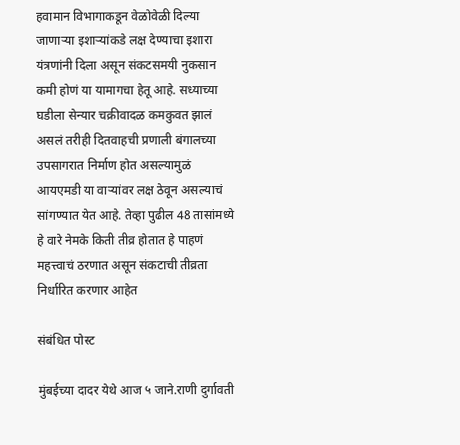हवामान विभागाकडून वेळोवेळी दिल्या जाणाऱ्या इशाऱ्यांकडे लक्ष देण्याचा इशारा यंत्रणांनी दिला असून संकटसमयी नुकसान कमी होणं या यामागचा हेतू आहे. सध्याच्या घडीला सेन्यार चक्रीवादळ कमकुवत झालं असलं तरीही दितवाहची प्रणाली बंगालच्या उपसागरात निर्माण होत असल्यामुळं आयएमडी या वाऱ्यांवर लक्ष ठेवून असल्याचं सांगण्यात येत आहे. तेव्हा पुढील 48 तासांमध्ये हे वारे नेमके किती तीव्र होतात हे पाहणं महत्त्वाचं ठरणात असून संकटाची तीव्रता निर्धारित करणार आहेत

संबंधित पोस्ट

मुंबईच्या दादर येथे आज ५ जाने.राणी दुर्गावती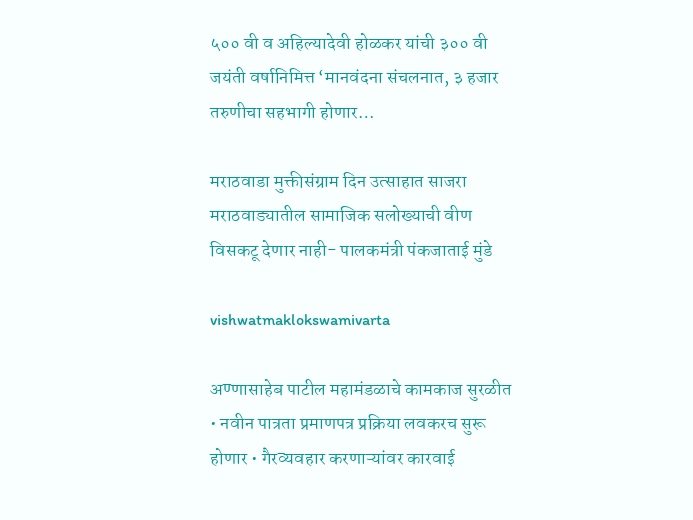५०० वी व अहिल्यादेवी होळकर यांची ३०० वी जयंती वर्षानिमित्त ‘मानवंदना संचलनात, ३ हजार तरुणीचा सहभागी होणार…

मराठवाडा मुक्तीसंग्राम दिन उत्साहात साजरा मराठवाड्यातील सामाजिक सलोख्याची वीण विसकटू देणार नाही- पालकमंत्री पंकजाताई मुंडे

vishwatmaklokswamivarta

अण्णासाहेब पाटील महामंडळाचे कामकाज सुरळीत • नवीन पात्रता प्रमाणपत्र प्रक्रिया लवकरच सुरू होणार • गैरव्यवहार करणाऱ्यांवर कारवाई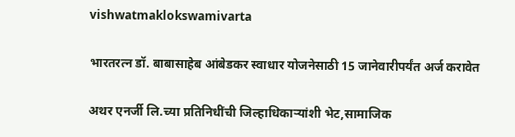vishwatmaklokswamivarta

भारतरत्न डॉ. बाबासाहेब आंबेडकर स्वाधार योजनेसाठी 15 जानेवारीपर्यंत अर्ज करावेत

अथर एनर्जी लि.च्या प्रतिनिधींची जिल्हाधिकाऱ्यांशी भेट,सामाजिक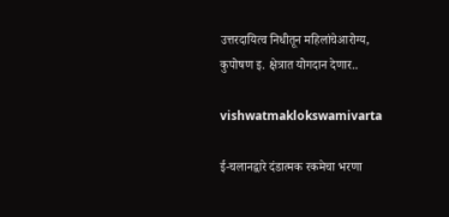उत्तरदायित्व निधीतून महिलांचेआरोग्य, कुपोषण इ. क्षेत्रात योगदान देणार..

vishwatmaklokswamivarta

ई-चलानद्वारे दंडात्मक रकमेचा भरणा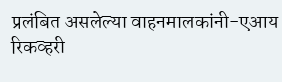प्रलंबित असलेल्या वाहनमालकांनी-एआय रिकव्हरी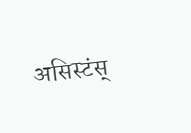असिस्टंस्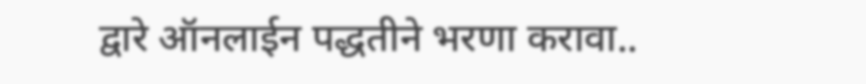द्वारे ऑनलाईन पद्धतीने भरणा करावा..